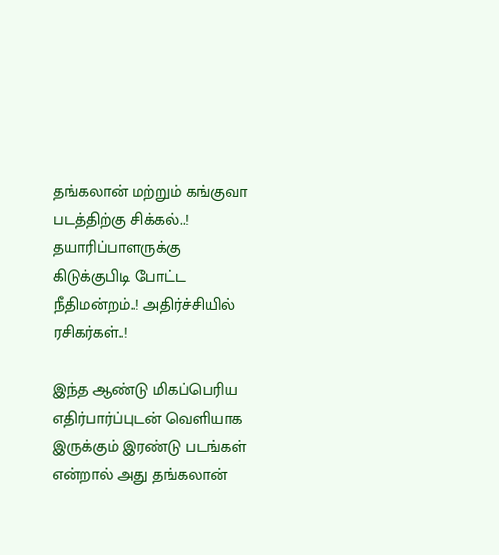தங்கலான் மற்றும் கங்குவா படத்திற்கு சிக்கல்..! தயாரிப்பாளருக்கு கிடுக்குபிடி போட்ட நீதிமன்றம்..! அதிர்ச்சியில் ரசிகர்கள்..!

இந்த ஆண்டு மிகப்பெரிய எதிர்பார்ப்புடன் வெளியாக இருக்கும் இரண்டு படங்கள் என்றால் அது தங்கலான்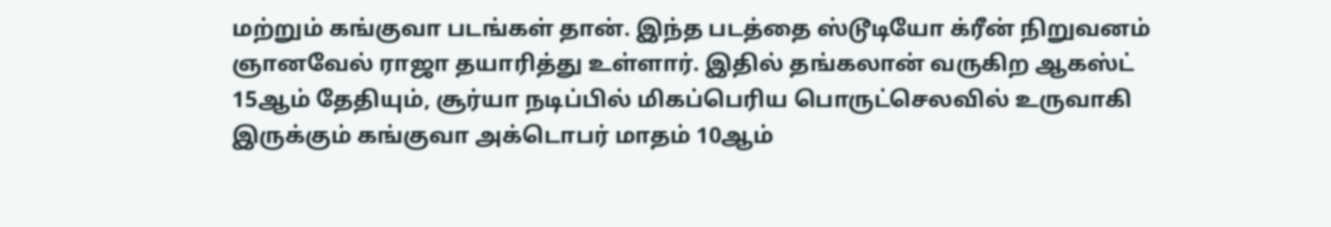மற்றும் கங்குவா படங்கள் தான். இந்த படத்தை ஸ்டூடியோ க்ரீன் நிறுவனம் ஞானவேல் ராஜா தயாரித்து உள்ளார். இதில் தங்கலான் வருகிற ஆகஸ்ட் 15ஆம் தேதியும், சூர்யா நடிப்பில் மிகப்பெரிய பொருட்செலவில் உருவாகி இருக்கும் கங்குவா அக்டொபர் மாதம் 10ஆம்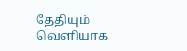தேதியும் வெளியாக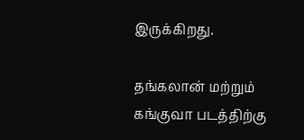இருக்கிறது.

தங்கலான் மற்றும் கங்குவா படத்திற்கு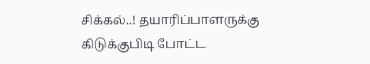சிக்கல்..! தயாரிப்பாளருக்கு கிடுக்குபிடி போட்ட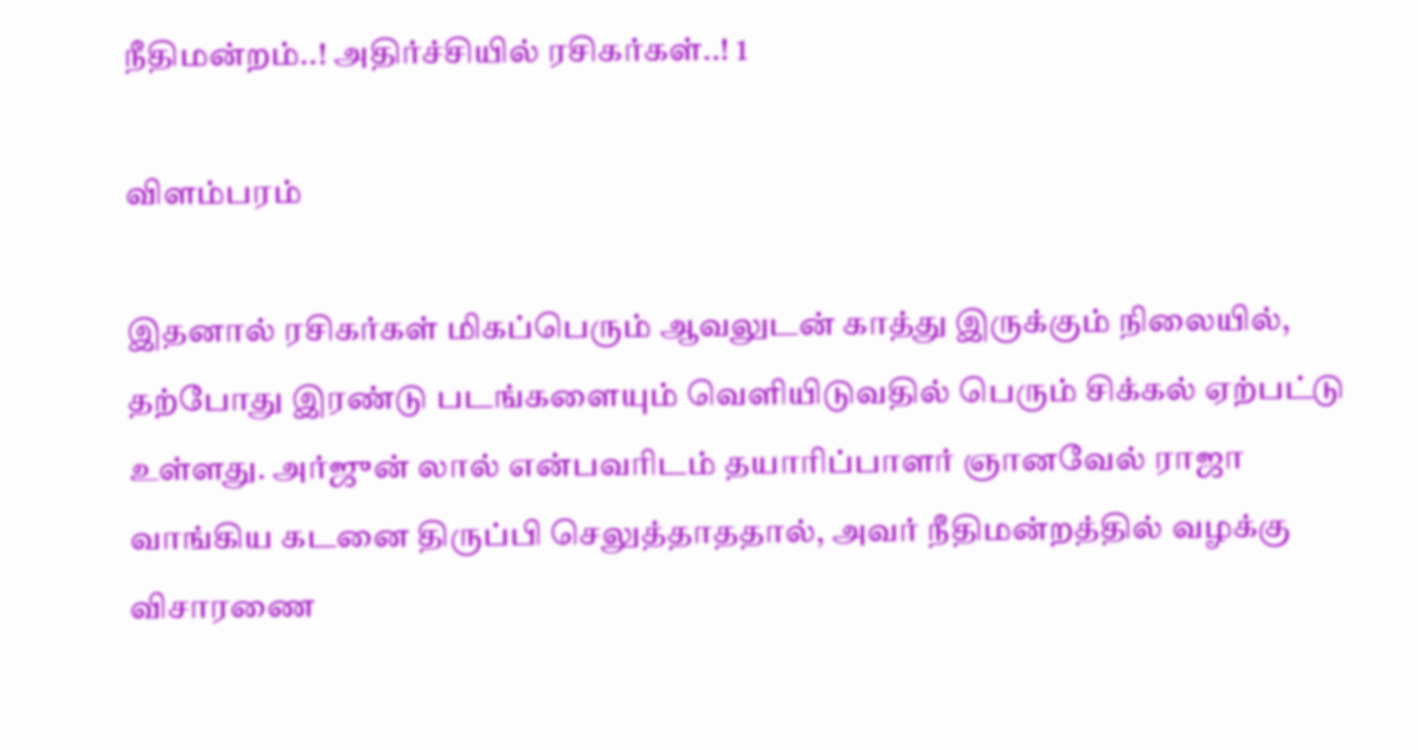நீதிமன்றம்..! அதிர்ச்சியில் ரசிகர்கள்..! 1

விளம்பரம்

இதனால் ரசிகர்கள் மிகப்பெரும் ஆவலுடன் காத்து இருக்கும் நிலையில், தற்போது இரண்டு படங்களையும் வெளியிடுவதில் பெரும் சிக்கல் ஏற்பட்டு உள்ளது. அர்ஜுன் லால் என்பவரிடம் தயாரிப்பாளர் ஞானவேல் ராஜா வாங்கிய கடனை திருப்பி செலுத்தாததால், அவர் நீதிமன்றத்தில் வழக்கு விசாரணை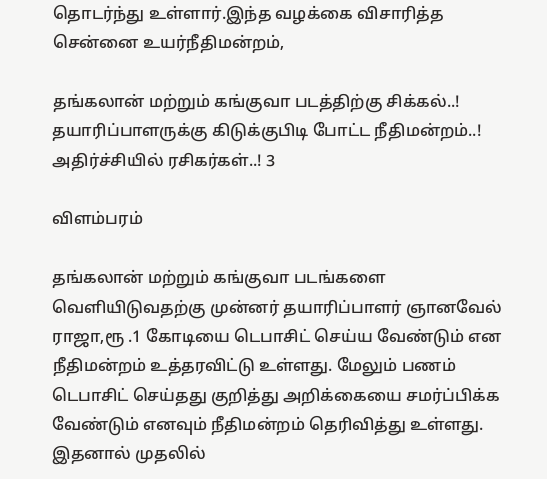தொடர்ந்து உள்ளார்.இந்த வழக்கை விசாரித்த சென்னை உயர்நீதிமன்றம்,

தங்கலான் மற்றும் கங்குவா படத்திற்கு சிக்கல்..! தயாரிப்பாளருக்கு கிடுக்குபிடி போட்ட நீதிமன்றம்..! அதிர்ச்சியில் ரசிகர்கள்..! 3

விளம்பரம்

தங்கலான் மற்றும் கங்குவா படங்களை வெளியிடுவதற்கு முன்னர் தயாரிப்பாளர் ஞானவேல் ராஜா,ரூ .1 கோடியை டெபாசிட் செய்ய வேண்டும் என நீதிமன்றம் உத்தரவிட்டு உள்ளது. மேலும் பணம் டெபாசிட் செய்தது குறித்து அறிக்கையை சமர்ப்பிக்க வேண்டும் எனவும் நீதிமன்றம் தெரிவித்து உள்ளது. இதனால் முதலில்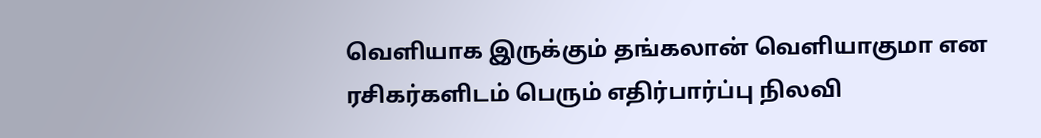வெளியாக இருக்கும் தங்கலான் வெளியாகுமா என ரசிகர்களிடம் பெரும் எதிர்பார்ப்பு நிலவி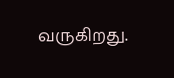வருகிறது.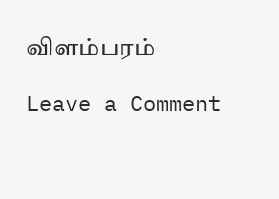விளம்பரம்

Leave a Comment